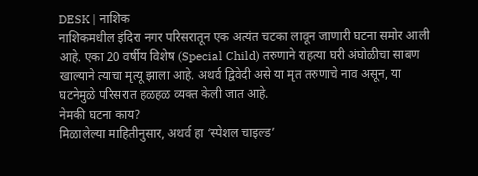DESK | नाशिक
नाशिकमधील इंदिरा नगर परिसरातून एक अत्यंत चटका लावून जाणारी घटना समोर आली आहे. एका 20 वर्षीय विशेष (Special Child) तरुणाने राहत्या घरी अंघोळीचा साबण खाल्याने त्याचा मृत्यू झाला आहे. अथर्व द्विवेदी असे या मृत तरुणाचे नाव असून, या घटनेमुळे परिसरात हळहळ व्यक्त केली जात आहे.
नेमकी घटना काय?
मिळालेल्या माहितीनुसार, अथर्व हा ‘स्पेशल चाइल्ड’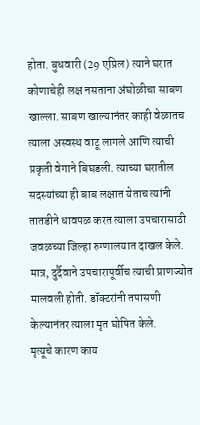होता. बुधवारी (29 एप्रिल) त्याने घरात कोणाचेही लक्ष नसताना अंघोळीचा साबण खाल्ला. साबण खाल्यानंतर काही वेळातच त्याला अस्वस्थ वाटू लागले आणि त्याची प्रकृती वेगाने बिघडली. त्याच्या घरातील सदस्यांच्या ही बाब लक्षात येताच त्यांनी तातडीने धावपळ करत त्याला उपचारासाठी जवळच्या जिल्हा रुग्णालयात दाखल केले. मात्र, दुर्दैवाने उपचारापूर्वीच त्याची प्राणज्योत मालवली होती. डॉक्टरांनी तपासणी केल्यानंतर त्याला मृत घोषित केले.
मृत्यूचे कारण काय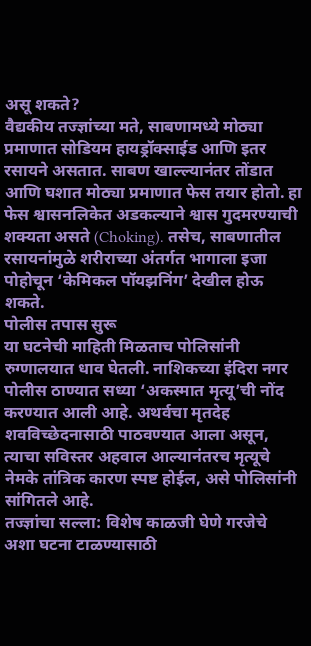असू शकते?
वैद्यकीय तज्ज्ञांच्या मते, साबणामध्ये मोठ्या प्रमाणात सोडियम हायड्रॉक्साईड आणि इतर रसायने असतात. साबण खाल्ल्यानंतर तोंडात आणि घशात मोठ्या प्रमाणात फेस तयार होतो. हा फेस श्वासनलिकेत अडकल्याने श्वास गुदमरण्याची शक्यता असते (Choking). तसेच, साबणातील रसायनांमुळे शरीराच्या अंतर्गत भागाला इजा पोहोचून ‘केमिकल पॉयझनिंग’ देखील होऊ शकते.
पोलीस तपास सुरू
या घटनेची माहिती मिळताच पोलिसांनी रुग्णालयात धाव घेतली. नाशिकच्या इंदिरा नगर पोलीस ठाण्यात सध्या ‘अकस्मात मृत्यू’ची नोंद करण्यात आली आहे. अथर्वचा मृतदेह शवविच्छेदनासाठी पाठवण्यात आला असून, त्याचा सविस्तर अहवाल आल्यानंतरच मृत्यूचे नेमके तांत्रिक कारण स्पष्ट होईल, असे पोलिसांनी सांगितले आहे.
तज्ज्ञांचा सल्ला: विशेष काळजी घेणे गरजेचे
अशा घटना टाळण्यासाठी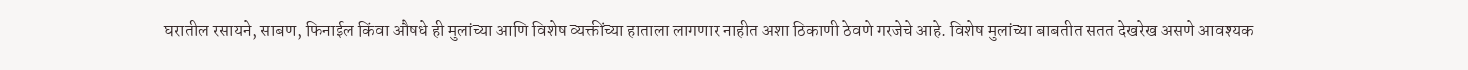घरातील रसायने, साबण, फिनाईल किंवा औषधे ही मुलांच्या आणि विशेष व्यक्तींच्या हाताला लागणार नाहीत अशा ठिकाणी ठेवणे गरजेचे आहे. विशेष मुलांच्या बाबतीत सतत देखरेख असणे आवश्यक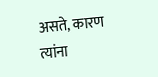असते, कारण त्यांना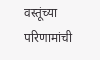वस्तूंच्या परिणामांची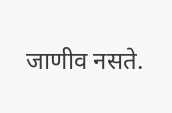जाणीव नसते.